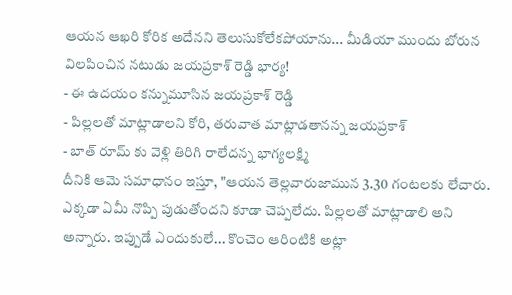ఆయన ఆఖరి కోరిక అదేనని తెలుసుకోలేకపోయాను... మీడియా ముందు బోరున విలపించిన నటుడు జయప్రకాశ్ రెడ్డి భార్య!
- ఈ ఉదయం కన్నుమూసిన జయప్రకాశ్ రెడ్డి
- పిల్లలతో మాట్లాడాలని కోరి, తరువాత మాట్లాడతానన్న జయప్రకాశ్
- బాత్ రూమ్ కు వెళ్లి తిరిగి రాలేదన్న భాగ్యలక్ష్మి
దీనికి ఆమె సమాధానం ఇస్తూ, "ఆయన తెల్లవారుజామున 3.30 గంటలకు లేచారు. ఎక్కడా ఏమీ నొప్పి పుడుతోందని కూడా చెప్పలేదు. పిల్లలతో మాట్లాడాలి అని అన్నారు. ఇప్పుడే ఎందుకులే... కొంచెం ఆరింటికి అట్లా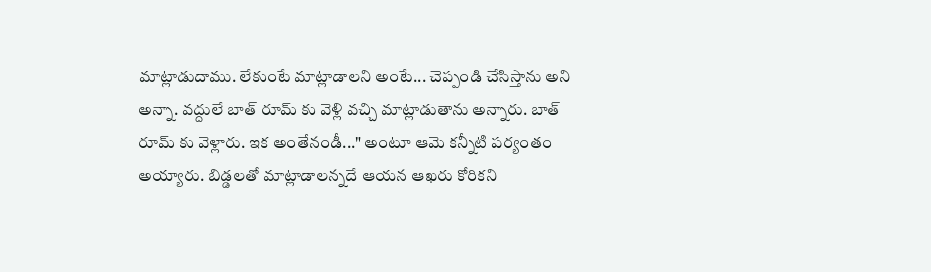మాట్లాడుదాము. లేకుంటే మాట్లాడాలని అంటే... చెప్పండి చేసిస్తాను అని అన్నా. వద్దులే బాత్ రూమ్ కు వెళ్లి వచ్చి మాట్లాడుతాను అన్నారు. బాత్ రూమ్ కు వెళ్లారు. ఇక అంతేనండీ..." అంటూ ఆమె కన్నీటి పర్యంతం అయ్యారు. బిడ్డలతో మాట్లాడాలన్నదే ఆయన ఆఖరు కోరికని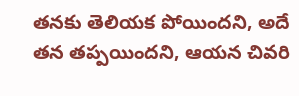తనకు తెలియక పోయిందని, అదే తన తప్పయిందని, ఆయన చివరి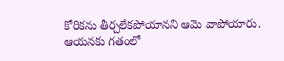కోరికను తీర్చలేకపోయానని ఆమె వాపోయారు.
ఆయనకు గతంలో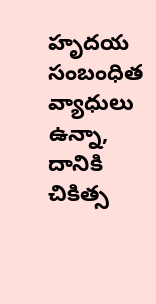హృదయ సంబంధిత వ్యాధులు ఉన్నా, దానికి చికిత్స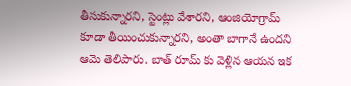తీసుకున్నారని, స్టెంట్లు వేశారని, ఆంజియోగ్రామ్ కూడా తీయించుకున్నారని, అంతా బాగానే ఉందని ఆమె తెలిపారు. బాత్ రూమ్ కు వెళ్లిన ఆయన ఇక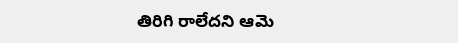తిరిగి రాలేదని ఆమె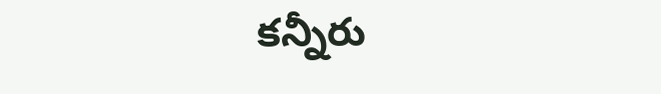కన్నీరు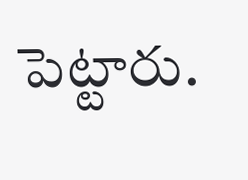పెట్టారు.